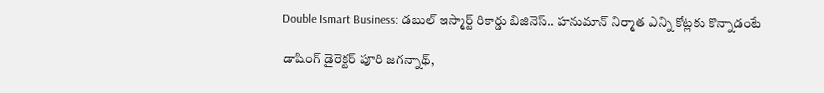Double Ismart Business: డబుల్ ఇస్మార్ట్ రికార్డు బిజినెస్.. హనుమాన్ నిర్మాత ఎన్ని కోట్లకు కొన్నాడంటే

డాషింగ్ డైరెక్టర్ పూరి జగన్నాథ్,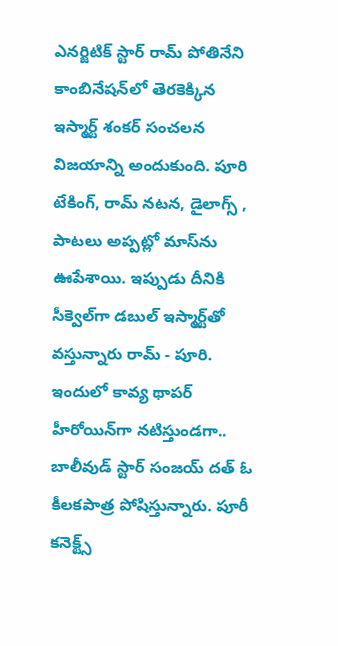ఎనర్జిటిక్ స్టార్ రామ్ పోతినేని కాంబినేషన్‌లో తెరకెక్కిన ఇస్మార్ట్ శంకర్ సంచలన విజయాన్ని అందుకుంది. పూరి టేకింగ్, రామ్ నటన, డైలాగ్స్ , పాటలు అప్పట్లో మాస్‌ను ఊపేశాయి. ఇప్పుడు దీనికి సీక్వెల్‌గా డబుల్ ఇస్మార్ట్‌తో వస్తున్నారు రామ్ - పూరి. ఇందులో కావ్య థాపర్ హీరోయిన్‌గా నటిస్తుండగా.. బాలీవుడ్ స్టార్ సంజయ్ దత్ ఓ కీలకపాత్ర పోషిస్తున్నారు. పూరీ కనెక్ట్స్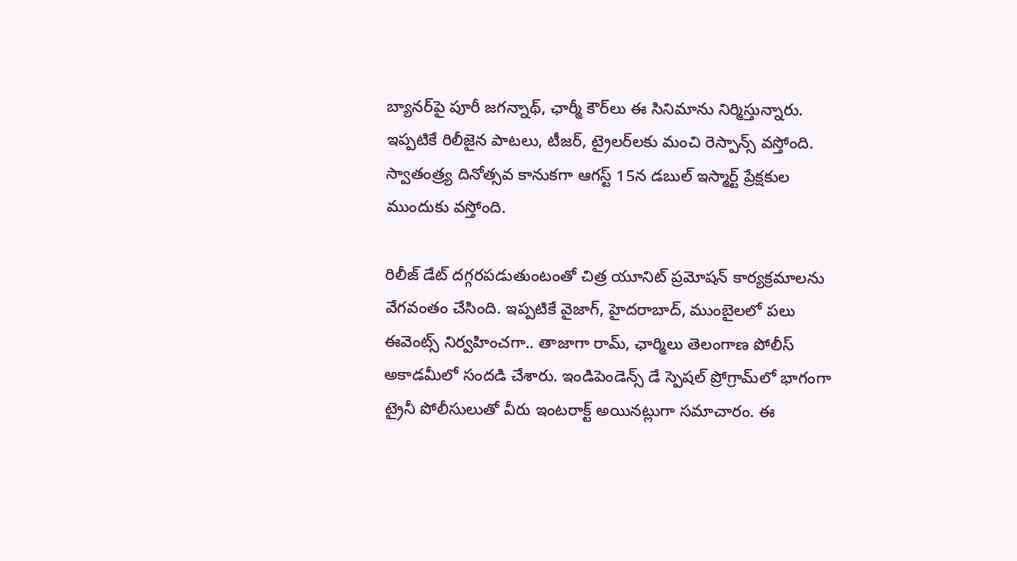బ్యానర్‌పై పూరీ జగన్నాథ్, ఛార్మీ కౌర్‌లు ఈ సినిమాను నిర్మిస్తున్నారు. ఇప్పటికే రిలీజైన పాటలు, టీజర్, ట్రైలర్‌లకు మంచి రెస్పాన్స్ వస్తోంది. స్వాతంత్ర్య దినోత్సవ కానుకగా ఆగస్ట్ 15న డబుల్ ఇస్మార్ట్ ప్రేక్షకుల ముందుకు వస్తోంది.

రిలీజ్ డేట్ దగ్గరపడుతుంటంతో చిత్ర యూనిట్ ప్రమోషన్ కార్యక్రమాలను వేగవంతం చేసింది. ఇప్పటికే వైజాగ్, హైదరాబాద్, ముంబైలలో పలు ఈవెంట్స్ నిర్వహించగా.. తాజాగా రామ్, ఛార్మిలు తెలంగాణ పోలీస్ అకాడమీలో సందడి చేశారు. ఇండిపెండెన్స్ డే స్పెషల్ ప్రోగ్రామ్‌లో భాగంగా ట్రైనీ పోలీసులుతో వీరు ఇంటరాక్ట్ అయినట్లుగా సమాచారం. ఈ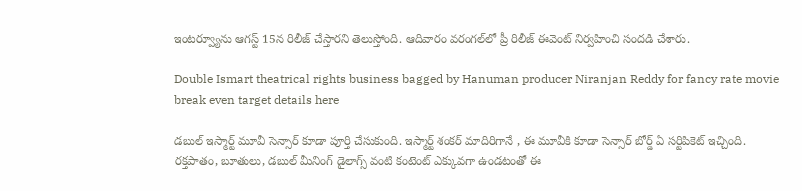ఇంటర్వ్యూను ఆగస్ట్ 15న రిలీజ్ చేస్తారని తెలుస్తోంది. ఆదివారం వరంగల్‌లో ప్రీ రిలీజ్ ఈవెంట్ నిర్వహించి సందడి చేశారు.

Double Ismart theatrical rights business bagged by Hanuman producer Niranjan Reddy for fancy rate movie break even target details here

డబుల్ ఇస్మార్ట్ మూవీ సెన్సార్ కూడా పూర్తి చేసుకుంది. ఇస్మార్ట్ శంకర్ మాదిరిగానే , ఈ మూవీకి కూడా సెన్సార్ బోర్డ్ ఏ సర్టిపికెట్ ఇచ్చింది. రక్తపాతం, బూతులు, డబుల్ మీనింగ్ డైలాగ్స్ వంటి కంటెంట్ ఎక్కువగా ఉండటంతో ఈ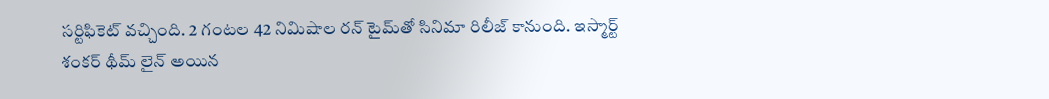సర్టిఫికెట్ వచ్చింది. 2 గంటల 42 నిమిషాల రన్ టైమ్‌తో సినిమా రిలీజ్ కానుంది. ఇస్మార్ట్ శంకర్ థీమ్ లైన్ అయిన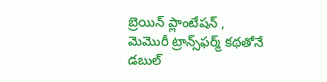బ్రెయిన్ ప్లాంటేషన్ , మెమొరీ ట్రాన్స్‌ఫర్మ్ కథతోనే డబుల్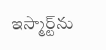ఇస్మార్ట్‌ను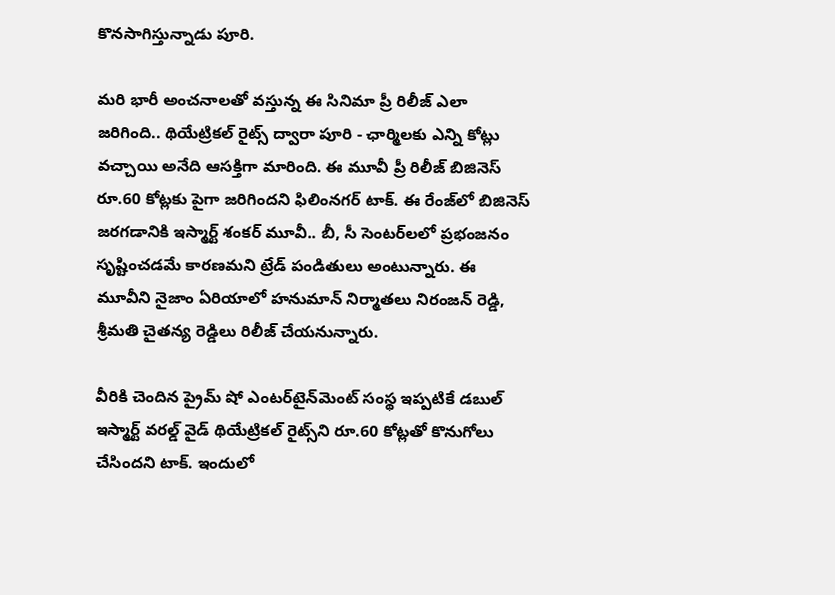కొనసాగిస్తున్నాడు పూరి.

మరి భారీ అంచనాలతో వస్తున్న ఈ సినిమా ప్రీ రిలీజ్ ఎలా జరిగింది.. థియేట్రికల్ రైట్స్ ద్వారా పూరి - ఛార్మిలకు ఎన్ని కోట్లు వచ్చాయి అనేది ఆసక్తిగా మారింది. ఈ మూవీ ప్రీ రిలీజ్ బిజినెస్ రూ.60 కోట్లకు పైగా జరిగిందని ఫిలింనగర్ టాక్. ఈ రేంజ్‌లో బిజినెస్ జరగడానికి ఇస్మార్ట్ శంకర్ మూవీ.. బీ, సీ సెంటర్‌లలో ప్రభంజనం సృష్టించడమే కారణమని ట్రేడ్ పండితులు అంటున్నారు. ఈ మూవీని నైజాం ఏరియాలో హనుమాన్ నిర్మాతలు నిరంజన్ రెడ్డి, శ్రీమతి చైతన్య రెడ్డిలు రిలీజ్ చేయనున్నారు.

వీరికి చెందిన ప్రైమ్ షో ఎంటర్‌టైన్‌మెంట్ సంస్థ ఇప్పటికే డబుల్ ఇస్మార్ట్ వరల్డ్ వైడ్ థియేట్రికల్ రైట్స్‌ని రూ.60 కోట్లతో కొనుగోలు చేసిందని టాక్. ఇందులో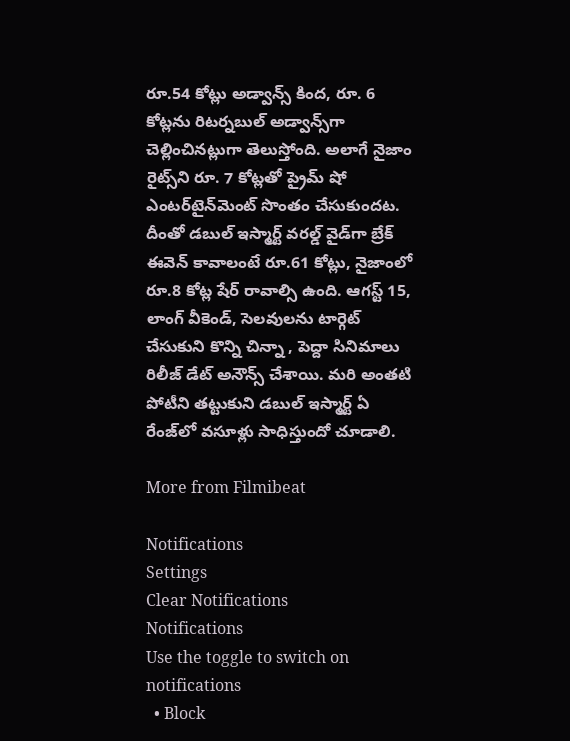రూ.54 కోట్లు అడ్వాన్స్ కింద, రూ. 6 కోట్లను రిటర్నబుల్ అడ్వాన్స్‌గా చెల్లించినట్లుగా తెలుస్తోంది. అలాగే నైజాం రైట్స్‌ని రూ. 7 కోట్లతో ప్రైమ్ షో ఎంటర్‌టైన్‌మెంట్ సొంతం చేసుకుందట. దీంతో డబుల్ ఇస్మార్ట్ వరల్డ్ వైడ్‌గా బ్రేక్ ఈవెన్ కావాలంటే రూ.61 కోట్లు, నైజాంలో రూ.8 కోట్ల షేర్ రావాల్సి ఉంది. ఆగస్ట్ 15, లాంగ్ వీకెండ్, సెలవులను టార్గెట్ చేసుకుని కొన్ని చిన్నా , పెద్దా సినిమాలు రిలీజ్ డేట్ అనౌన్స్ చేశాయి. మరి అంతటి పోటీని తట్టుకుని డబుల్ ఇస్మార్ట్ ఏ రేంజ్‌లో వసూళ్లు సాధిస్తుందో చూడాలి.

More from Filmibeat

Notifications
Settings
Clear Notifications
Notifications
Use the toggle to switch on notifications
  • Block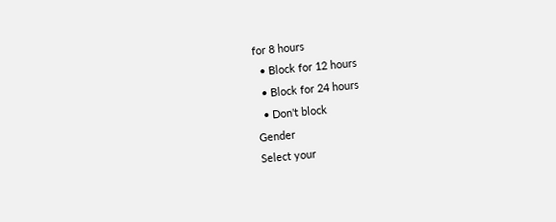for 8 hours
  • Block for 12 hours
  • Block for 24 hours
  • Don't block
Gender
Select your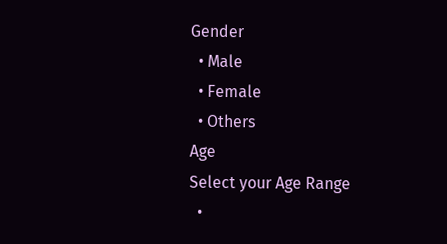Gender
  • Male
  • Female
  • Others
Age
Select your Age Range
  •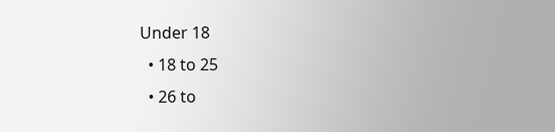Under 18
  • 18 to 25
  • 26 to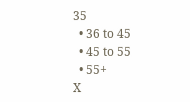35
  • 36 to 45
  • 45 to 55
  • 55+
X